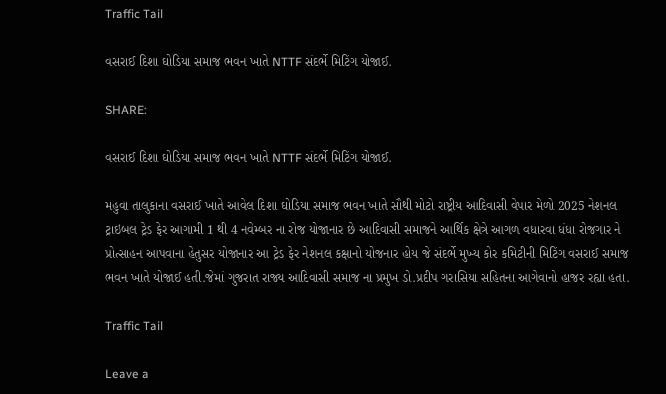Traffic Tail

વસરાઈ દિશા ઘોડિયા સમાજ ભવન ખાતે NTTF સંદર્ભે મિટિંગ યોજાઈ.

SHARE:

વસરાઈ દિશા ઘોડિયા સમાજ ભવન ખાતે NTTF સંદર્ભે મિટિંગ યોજાઈ.

મહુવા તાલુકાના વસરાઈ ખાતે આવેલ દિશા ઘોડિયા સમાજ ભવન ખાતે સૌથી મોટો રાષ્ટ્રીય આદિવાસી વેપાર મેળો 2025 નેશનલ ટ્રાઇબલ ટ્રેડ ફેર આગામી 1 થી 4 નવેમ્બર ના રોજ યોજાનાર છે આદિવાસી સમાજને આર્થિક ક્ષેત્રે આગળ વધારવા ધંધા રોજગાર ને પ્રોત્સાહન આપવાના હેતુસર યોજાનાર આ ટ્રેડ ફેર નેશનલ કક્ષાનો યોજનાર હોય જે સંદર્ભે મુખ્ય કોર કમિટીની મિટિંગ વસરાઈ સમાજ ભવન ખાતે યોજાઈ હતી.જેમાં ગુજરાત રાજ્ય આદિવાસી સમાજ ના પ્રમુખ ડો.પ્રદીપ ગરાસિયા સહિતના આગેવાનો હાજર રહ્યા હતા.

Traffic Tail

Leave a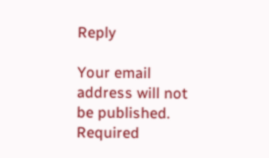Reply

Your email address will not be published. Required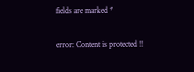fields are marked *

error: Content is protected !!